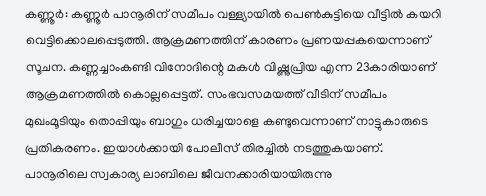കണ്ണൂർ: കണ്ണൂർ പാനൂരിന് സമീപം വള്ള്യായിൽ പെൺകുട്ടിയെ വീട്ടിൽ കയറി വെട്ടിക്കൊലപ്പെടുത്തി. ആക്രമണത്തിന് കാരണം പ്രണയപ്പകയെന്നാണ് സൂചന. കണ്ണച്ചാംകണ്ടി വിനോദിന്റെ മകൾ വിഷ്ണുപ്രിയ എന്ന 23കാരിയാണ് ആക്രമണത്തിൽ കൊല്ലപ്പെട്ടത്. സംഭവസമയത്ത് വീടിന് സമീപം മുഖംമൂടിയും തൊപ്പിയും ബാഗും ധരിച്ചയാളെ കണ്ടുവെന്നാണ് നാട്ടുകാരുടെ പ്രതികരണം. ഇയാൾക്കായി പോലീസ് തിരച്ചിൽ നടത്തുകയാണ്.
പാനൂരിലെ സ്വകാര്യ ലാബിലെ ജീവനക്കാരിയായിരുന്നു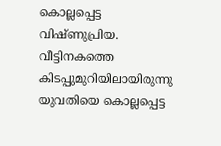കൊല്ലപ്പെട്ട വിഷ്ണുപ്രിയ. വീട്ടിനകത്തെ കിടപ്പുമുറിയിലായിരുന്നു യുവതിയെ കൊല്ലപ്പെട്ട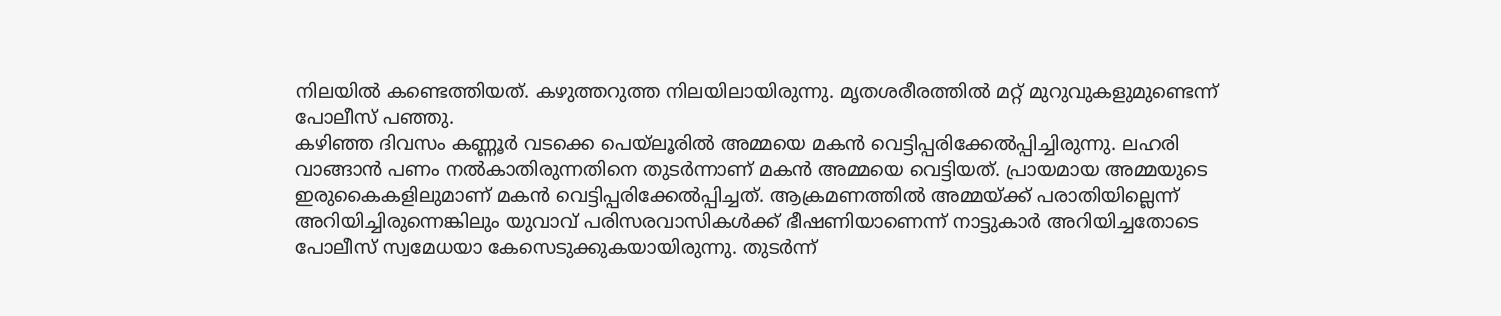നിലയിൽ കണ്ടെത്തിയത്. കഴുത്തറുത്ത നിലയിലായിരുന്നു. മൃതശരീരത്തിൽ മറ്റ് മുറുവുകളുമുണ്ടെന്ന് പോലീസ് പഞ്ഞു.
കഴിഞ്ഞ ദിവസം കണ്ണൂർ വടക്കെ പെയ്ലൂരിൽ അമ്മയെ മകൻ വെട്ടിപ്പരിക്കേൽപ്പിച്ചിരുന്നു. ലഹരി വാങ്ങാൻ പണം നൽകാതിരുന്നതിനെ തുടർന്നാണ് മകൻ അമ്മയെ വെട്ടിയത്. പ്രായമായ അമ്മയുടെ ഇരുകൈകളിലുമാണ് മകൻ വെട്ടിപ്പരിക്കേൽപ്പിച്ചത്. ആക്രമണത്തിൽ അമ്മയ്ക്ക് പരാതിയില്ലെന്ന് അറിയിച്ചിരുന്നെങ്കിലും യുവാവ് പരിസരവാസികൾക്ക് ഭീഷണിയാണെന്ന് നാട്ടുകാർ അറിയിച്ചതോടെ പോലീസ് സ്വമേധയാ കേസെടുക്കുകയായിരുന്നു. തുടർന്ന്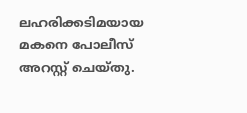ലഹരിക്കടിമയായ മകനെ പോലീസ് അറസ്റ്റ് ചെയ്തു.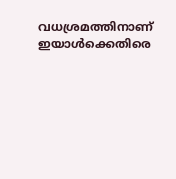വധശ്രമത്തിനാണ് ഇയാൾക്കെതിരെ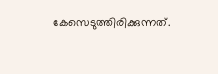കേസെടുത്തിരിക്കുന്നത്.